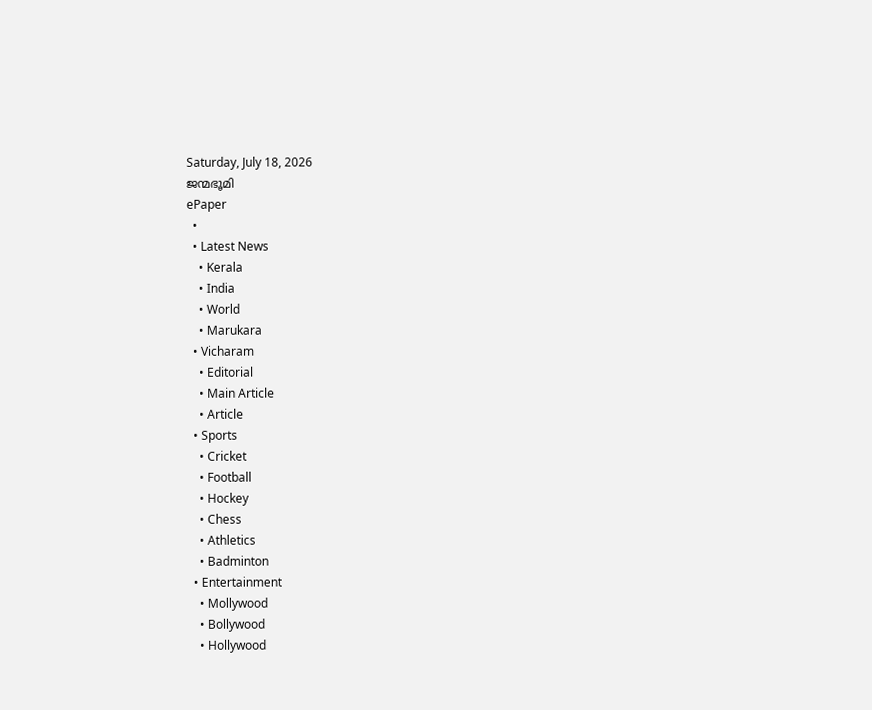Saturday, July 18, 2026
ജന്മഭൂമി
ePaper
  •
  • Latest News
    • Kerala
    • India
    • World
    • Marukara
  • Vicharam
    • Editorial
    • Main Article
    • Article
  • Sports
    • Cricket
    • Football
    • Hockey
    • Chess
    • Athletics
    • Badminton
  • Entertainment
    • Mollywood
    • Bollywood
    • Hollywood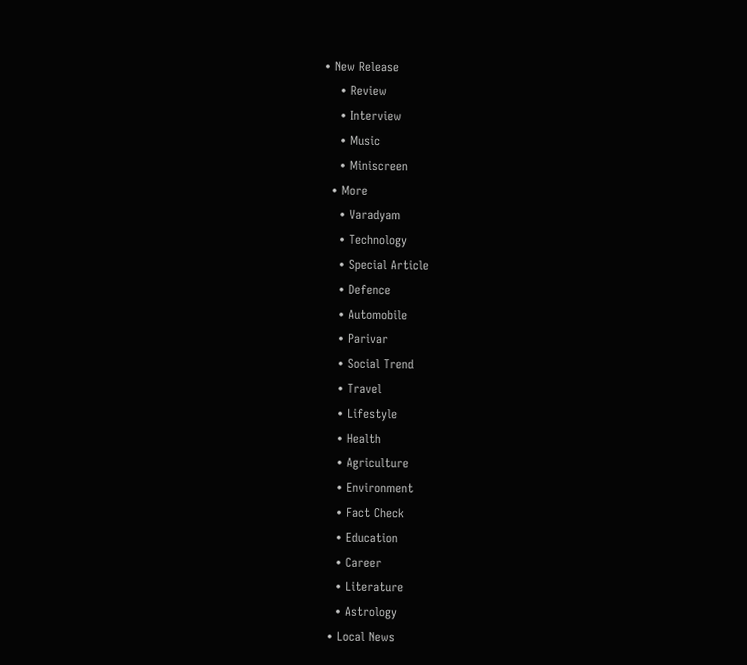• New Release
    • Review
    • Interview
    • Music
    • Miniscreen
  • More
    • Varadyam
    • Technology
    • Special Article
    • Defence
    • Automobile
    • Parivar
    • Social Trend
    • Travel
    • Lifestyle
    • Health
    • Agriculture
    • Environment
    • Fact Check
    • Education
    • Career
    • Literature
    • Astrology
  • Local News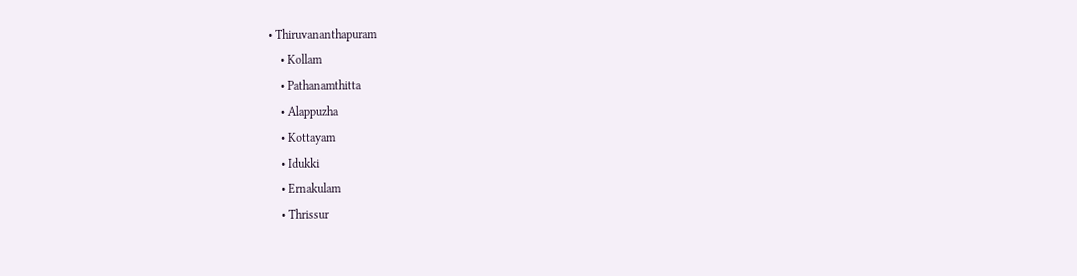• Thiruvananthapuram
    • Kollam
    • Pathanamthitta
    • Alappuzha
    • Kottayam
    • Idukki
    • Ernakulam
    • Thrissur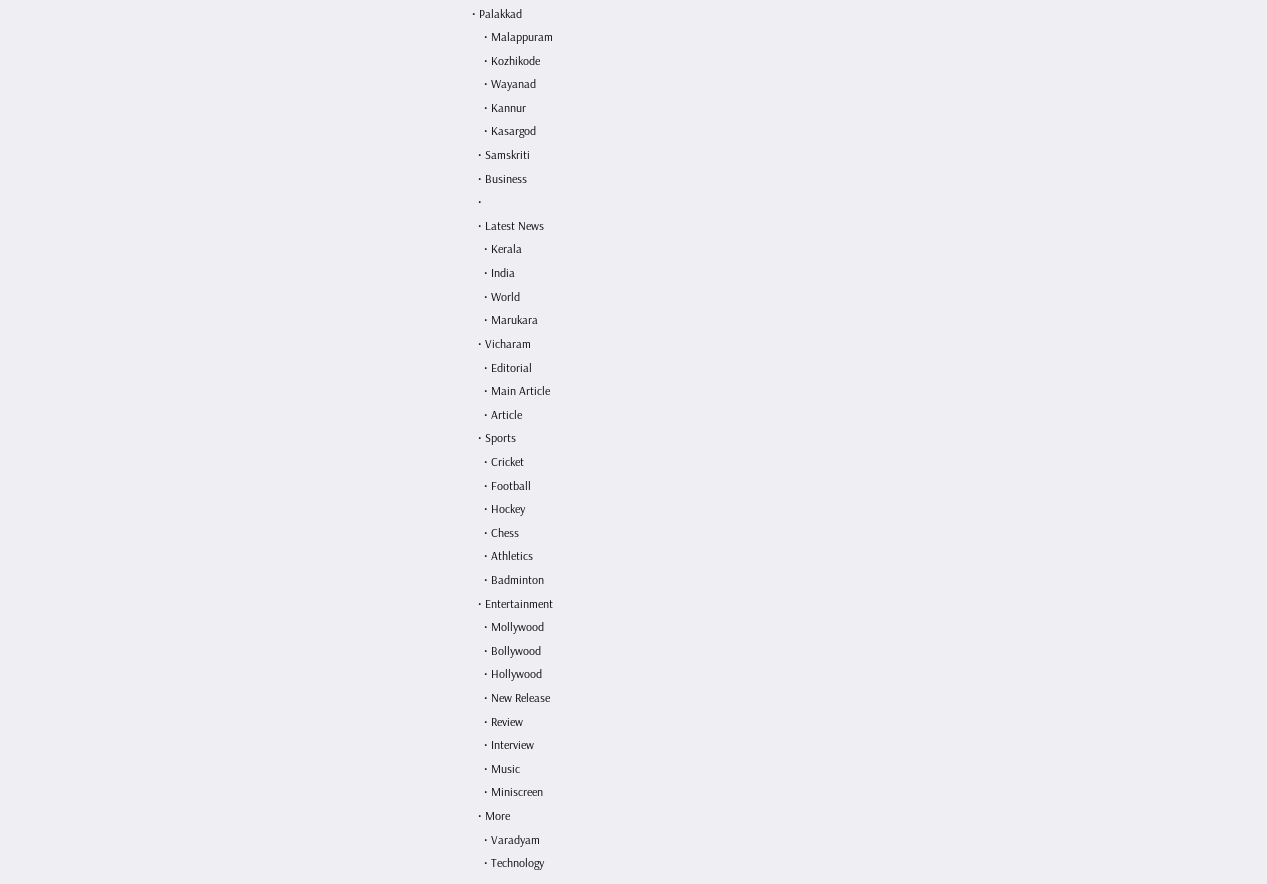• Palakkad
    • Malappuram
    • Kozhikode
    • Wayanad
    • Kannur
    • Kasargod
  • Samskriti
  • Business
  •
  • Latest News
    • Kerala
    • India
    • World
    • Marukara
  • Vicharam
    • Editorial
    • Main Article
    • Article
  • Sports
    • Cricket
    • Football
    • Hockey
    • Chess
    • Athletics
    • Badminton
  • Entertainment
    • Mollywood
    • Bollywood
    • Hollywood
    • New Release
    • Review
    • Interview
    • Music
    • Miniscreen
  • More
    • Varadyam
    • Technology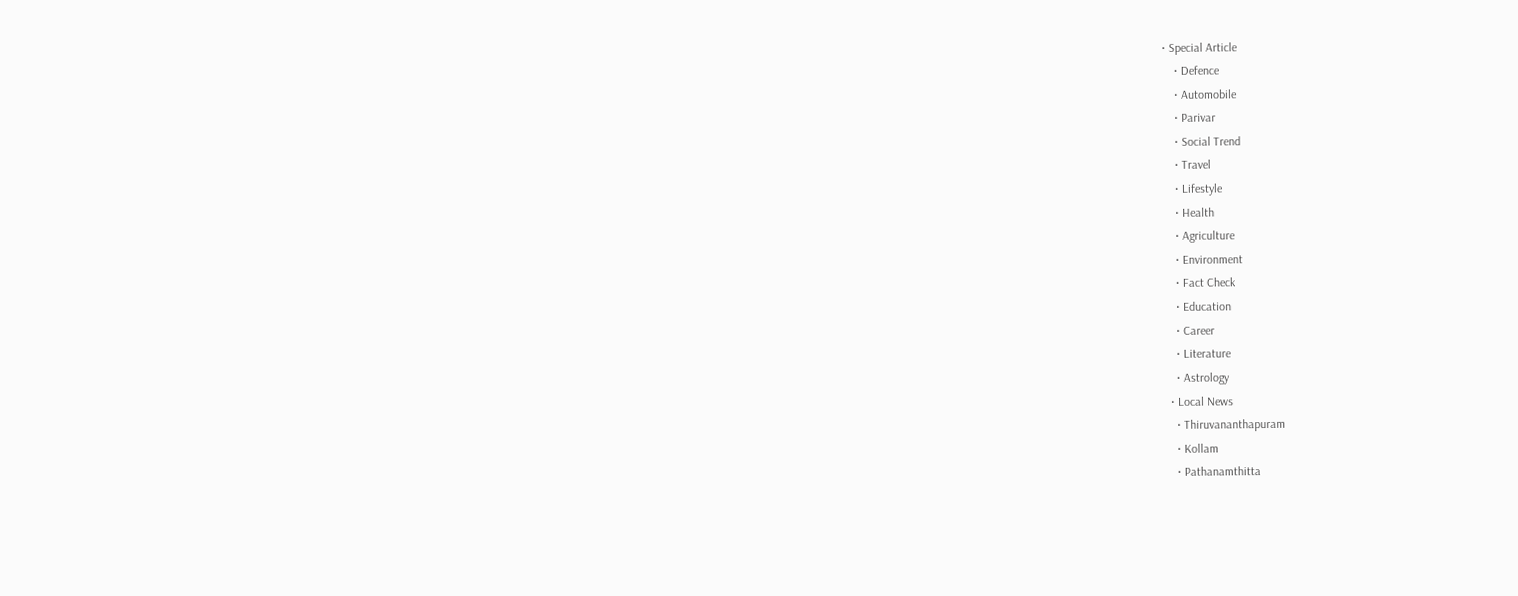• Special Article
    • Defence
    • Automobile
    • Parivar
    • Social Trend
    • Travel
    • Lifestyle
    • Health
    • Agriculture
    • Environment
    • Fact Check
    • Education
    • Career
    • Literature
    • Astrology
  • Local News
    • Thiruvananthapuram
    • Kollam
    • Pathanamthitta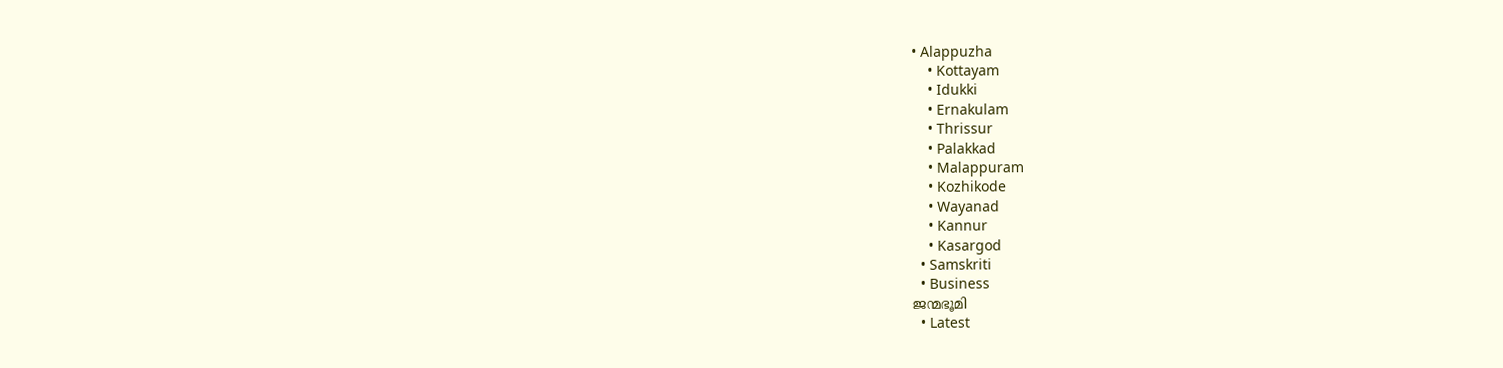• Alappuzha
    • Kottayam
    • Idukki
    • Ernakulam
    • Thrissur
    • Palakkad
    • Malappuram
    • Kozhikode
    • Wayanad
    • Kannur
    • Kasargod
  • Samskriti
  • Business
ജന്മഭൂമി
  • Latest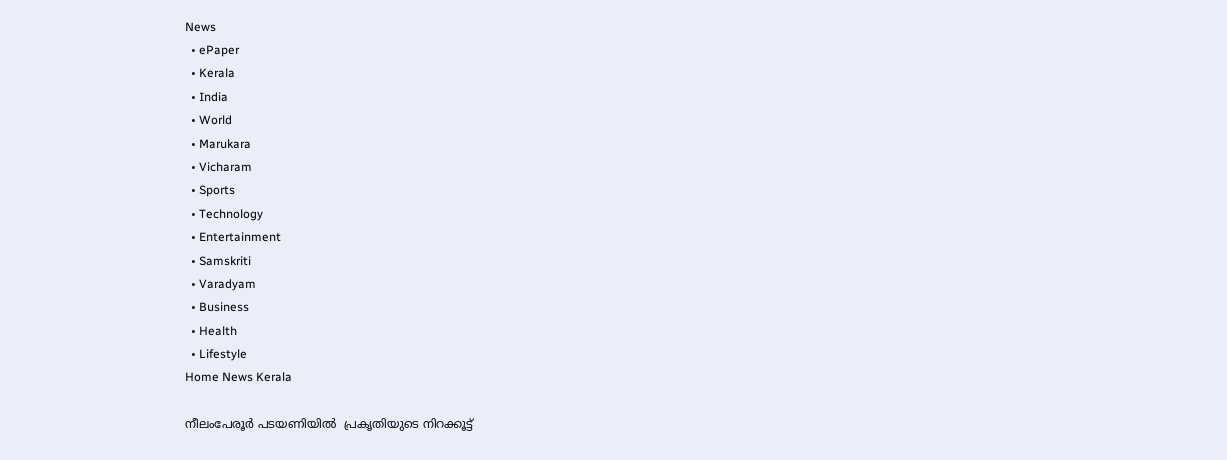News
  • ePaper
  • Kerala
  • India
  • World
  • Marukara
  • Vicharam
  • Sports
  • Technology
  • Entertainment
  • Samskriti
  • Varadyam
  • Business
  • Health
  • Lifestyle
Home News Kerala

നീലംപേരൂര്‍ പടയണിയില്‍  പ്രകൃതിയുടെ നിറക്കൂട്ട്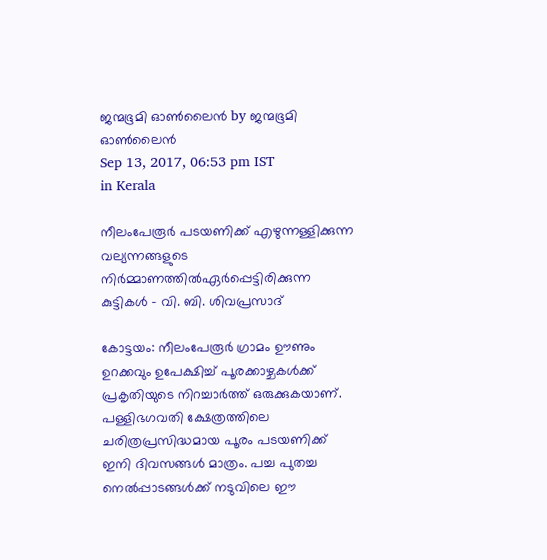ജന്മഭൂമി ഓണ്‍ലൈന്‍ by ജന്മഭൂമി ഓണ്‍ലൈന്‍
Sep 13, 2017, 06:53 pm IST
in Kerala

നീലംപേരൂര്‍ പടയണിക്ക് എഴുന്നള്ളിക്കുന്ന വല്യന്നങ്ങളുടെ നിര്‍മ്മാണത്തില്‍ഏര്‍പ്പെട്ടിരിക്കുന്ന കുട്ടികള്‍ – വി. ബി. ശിവപ്രസാദ്

കോട്ടയം: നീലംപേരൂര്‍ ഗ്രാമം ഊണും ഉറക്കവും ഉപേക്ഷിച്ച് പൂരക്കാഴ്ചകള്‍ക്ക് പ്രകൃതിയുടെ നിറച്ചാര്‍ത്ത് ഒരുക്കുകയാണ്. പള്ളിഭഗവതി ക്ഷേത്രത്തിലെ ചരിത്രപ്രസിദ്ധമായ പൂരം പടയണിക്ക് ഇനി ദിവസങ്ങള്‍ മാത്രം. പച്ച പുതച്ച നെല്‍പ്പാടങ്ങള്‍ക്ക് നടുവിലെ ഈ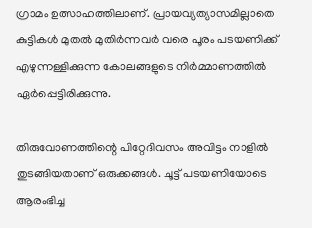ഗ്രാമം ഉത്സാഹത്തിലാണ്. പ്രായവ്യത്യാസമില്ലാതെ കുട്ടികള്‍ മുതല്‍ മുതിര്‍ന്നവര്‍ വരെ പൂരം പടയണിക്ക് എഴുന്നള്ളിക്കുന്ന കോലങ്ങളുടെ നിര്‍മ്മാണത്തില്‍ ഏര്‍പ്പെട്ടിരിക്കുന്നു.

തിരുവോണത്തിന്റെ പിറ്റേദിവസം അവിട്ടം നാളില്‍ തുടങ്ങിയതാണ് ഒരുക്കങ്ങള്‍. ചൂട്ട് പടയണിയോടെ ആരംഭിച്ച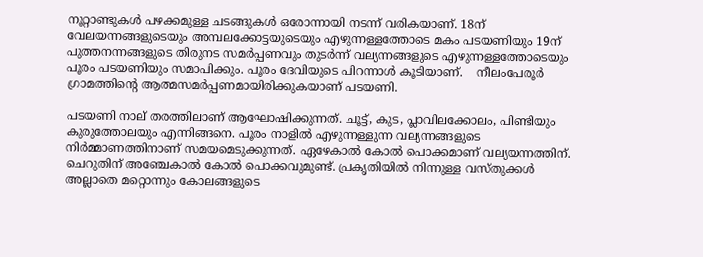നൂറ്റാണ്ടുകള്‍ പഴക്കമുള്ള ചടങ്ങുകള്‍ ഒരോന്നായി നടന്ന് വരികയാണ്. 18ന് വേലയന്നങ്ങളുടെയും അമ്പലക്കോട്ടയുടെയും എഴുന്നള്ളത്തോടെ മകം പടയണിയും 19ന് പുത്തനന്നങ്ങളുടെ തിരുനട സമര്‍പ്പണവും തുടര്‍ന്ന് വല്യന്നങ്ങളുടെ എഴുന്നള്ളത്തോടെയും പൂരം പടയണിയും സമാപിക്കും. പൂരം ദേവിയുടെ പിറന്നാള്‍ കൂടിയാണ്.    നീലംപേരൂര്‍ ഗ്രാമത്തിന്റെ ആത്മസമര്‍പ്പണമായിരിക്കുകയാണ് പടയണി.

പടയണി നാല് തരത്തിലാണ് ആഘോഷിക്കുന്നത്. ചൂട്ട്, കുട, പ്ലാവിലക്കോലം, പിണ്ടിയും കുരുത്തോലയും എന്നിങ്ങനെ. പൂരം നാളില്‍ എഴുന്നള്ളുന്ന വല്യന്നങ്ങളുടെ നിര്‍മ്മാണത്തിനാണ് സമയമെടുക്കുന്നത്. ഏഴേകാല്‍ കോല്‍ പൊക്കമാണ് വല്യയന്നത്തിന്. ചെറുതിന് അഞ്ചേകാല്‍ കോല്‍ പൊക്കവുമുണ്ട്. പ്രകൃതിയില്‍ നിന്നുള്ള വസ്തുക്കള്‍ അല്ലാതെ മറ്റൊന്നും കോലങ്ങളുടെ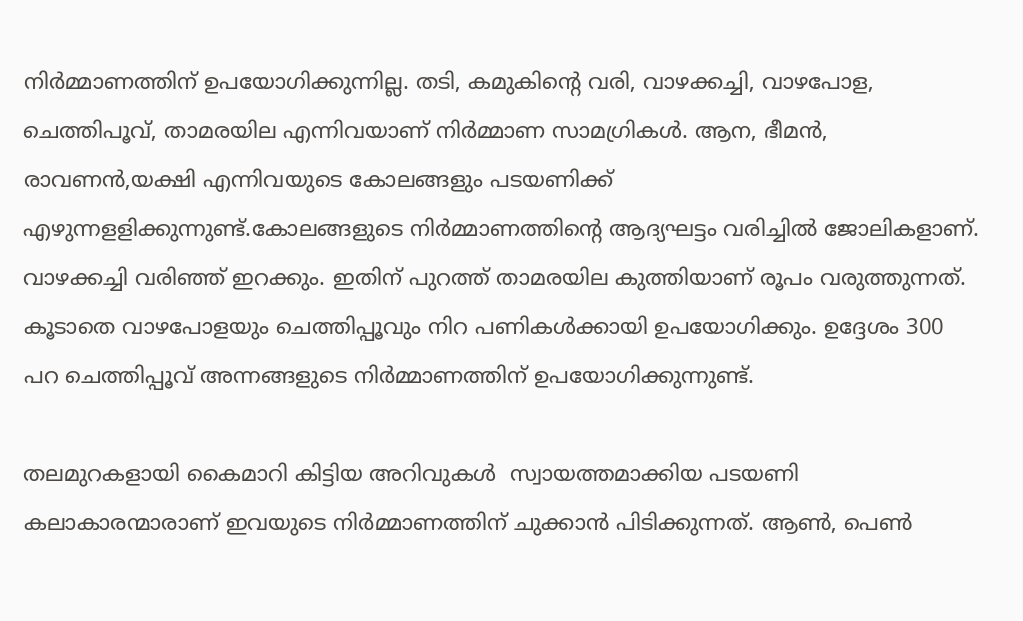നിര്‍മ്മാണത്തിന് ഉപയോഗിക്കുന്നില്ല. തടി, കമുകിന്റെ വരി, വാഴക്കച്ചി, വാഴപോള, ചെത്തിപൂവ്, താമരയില എന്നിവയാണ് നിര്‍മ്മാണ സാമഗ്രികള്‍. ആന, ഭീമന്‍, രാവണന്‍,യക്ഷി എന്നിവയുടെ കോലങ്ങളും പടയണിക്ക് എഴുന്നളളിക്കുന്നുണ്ട്.കോലങ്ങളുടെ നിര്‍മ്മാണത്തിന്റെ ആദ്യഘട്ടം വരിച്ചില്‍ ജോലികളാണ്. വാഴക്കച്ചി വരിഞ്ഞ് ഇറക്കും. ഇതിന് പുറത്ത് താമരയില കുത്തിയാണ് രൂപം വരുത്തുന്നത്. കൂടാതെ വാഴപോളയും ചെത്തിപ്പൂവും നിറ പണികള്‍ക്കായി ഉപയോഗിക്കും. ഉദ്ദേശം 300 പറ ചെത്തിപ്പൂവ് അന്നങ്ങളുടെ നിര്‍മ്മാണത്തിന് ഉപയോഗിക്കുന്നുണ്ട്.

തലമുറകളായി കൈമാറി കിട്ടിയ അറിവുകള്‍  സ്വായത്തമാക്കിയ പടയണി കലാകാരന്മാരാണ് ഇവയുടെ നിര്‍മ്മാണത്തിന് ചുക്കാന്‍ പിടിക്കുന്നത്. ആണ്‍, പെണ്‍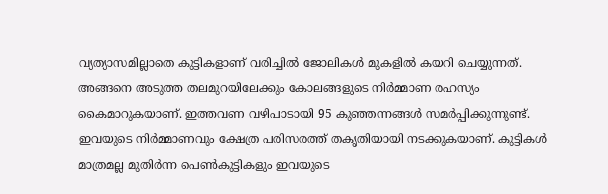വ്യത്യാസമില്ലാതെ കുട്ടികളാണ് വരിച്ചില്‍ ജോലികള്‍ മുകളില്‍ കയറി ചെയ്യുന്നത്. അങ്ങനെ അടുത്ത തലമുറയിലേക്കും കോലങ്ങളുടെ നിര്‍മ്മാണ രഹസ്യം കൈമാറുകയാണ്. ഇത്തവണ വഴിപാടായി 95 കുഞ്ഞന്നങ്ങള്‍ സമര്‍പ്പിക്കുന്നുണ്ട്. ഇവയുടെ നിര്‍മ്മാണവും ക്ഷേത്ര പരിസരത്ത് തകൃതിയായി നടക്കുകയാണ്. കുട്ടികള്‍ മാത്രമല്ല മുതിര്‍ന്ന പെണ്‍കുട്ടികളും ഇവയുടെ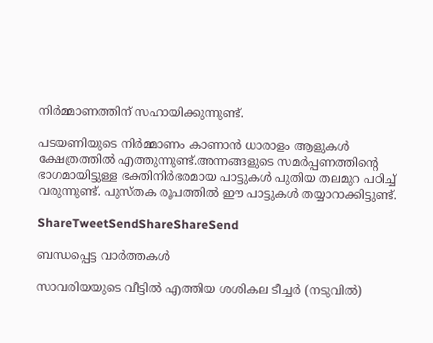നിര്‍മ്മാണത്തിന് സഹായിക്കുന്നുണ്ട്.

പടയണിയുടെ നിര്‍മ്മാണം കാണാന്‍ ധാരാളം ആളുകള്‍ ക്ഷേത്രത്തില്‍ എത്തുന്നുണ്ട്.അന്നങ്ങളുടെ സമര്‍പ്പണത്തിന്റെ ഭാഗമായിട്ടുള്ള ഭക്തിനിര്‍ഭരമായ പാട്ടുകള്‍ പുതിയ തലമുറ പഠിച്ച് വരുന്നുണ്ട്. പുസ്തക രൂപത്തില്‍ ഈ പാട്ടുകള്‍ തയ്യാറാക്കിട്ടുണ്ട്.

ShareTweetSendShareShareSend

ബന്ധപ്പെട്ട വാര്‍ത്തകള്‍

സാവരിയയുടെ വീട്ടില്‍ എത്തിയ ശശികല ടീച്ചര്‍ (നടുവില്‍)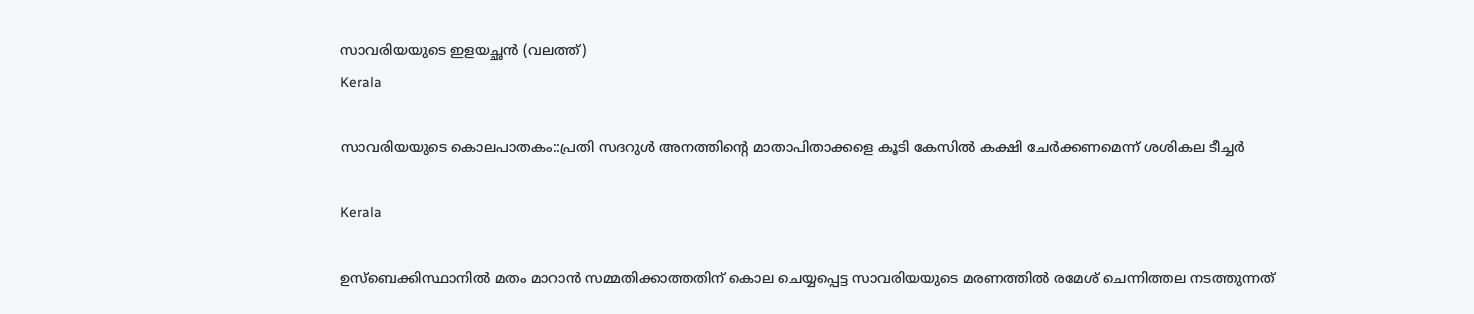സാവരിയയുടെ ഇളയച്ഛന്‍ (വലത്ത്)
Kerala

സാവരിയയുടെ കൊലപാതകം::പ്രതി സദറുള്‍ അനത്തിന്റെ മാതാപിതാക്കളെ കൂടി കേസില്‍ കക്ഷി ചേര്‍ക്കണമെന്ന് ശശികല ടീച്ചര്‍

Kerala

ഉസ്ബെക്കിസ്ഥാനില്‍ മതം മാറാന്‍ സമ്മതിക്കാത്തതിന് കൊല ചെയ്യപ്പെട്ട സാവരിയയുടെ മരണത്തില്‍ രമേശ് ചെന്നിത്തല നടത്തുന്നത്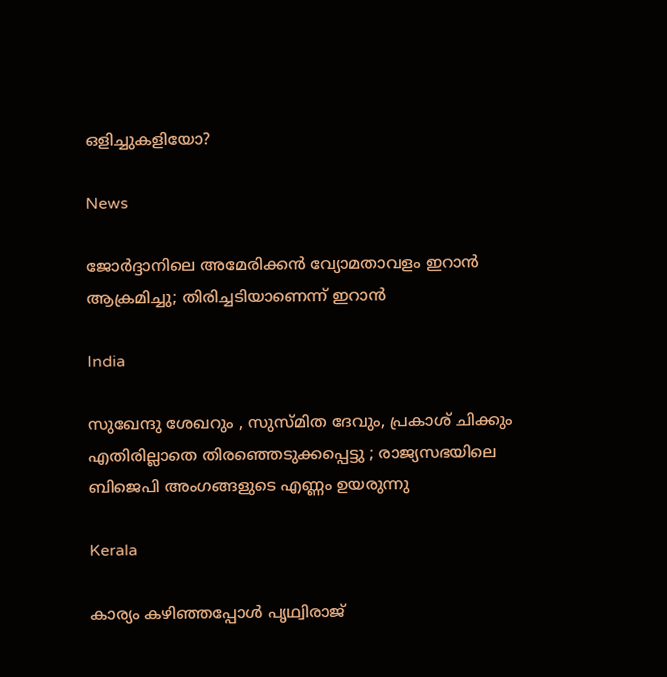ഒളിച്ചുകളിയോ?

News

ജോർദ്ദാനിലെ അമേരിക്കൻ വ്യോമതാവളം ഇറാൻ ആക്രമിച്ചു; തിരിച്ചടിയാണെന്ന് ഇറാൻ

India

സുഖേന്ദു ശേഖറും , സുസ്മിത ദേവും, പ്രകാശ് ചിക്കും എതിരില്ലാതെ തിരഞ്ഞെടുക്കപ്പെട്ടു ; രാജ്യസഭയിലെ ബിജെപി അംഗങ്ങളുടെ എണ്ണം ഉയരുന്നു

Kerala

കാര്യം കഴിഞ്ഞപ്പോള്‍ പൃഥ്വിരാജ്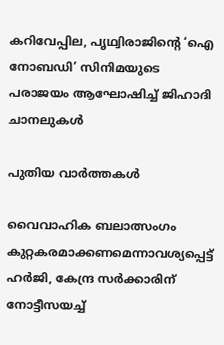കറിവേപ്പില, പൃഥ്വിരാജിന്റെ ‘ഐ നോബഡി’ സിനിമയുടെ പരാജയം ആഘോഷിച്ച് ജിഹാദി ചാനലുകള്‍

പുതിയ വാര്‍ത്തകള്‍

വൈവാഹിക ബലാത്സംഗം കുറ്റകരമാക്കണമെന്നാവശ്യപ്പെട്ട് ഹര്‍ജി, കേന്ദ്ര സര്‍ക്കാരിന് നോട്ടീസയച്ച്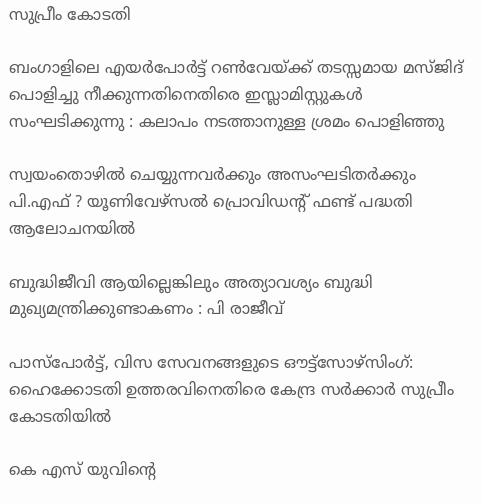സുപ്രീം കോടതി

ബംഗാളിലെ എയര്‍പോര്‍ട്ട് റണ്‍വേയ്‌ക്ക് തടസ്സമായ മസ്ജിദ് പൊളിച്ചു നീക്കുന്നതിനെതിരെ ഇസ്ലാമിസ്റ്റുകൾ സംഘടിക്കുന്നു : കലാപം നടത്താനുള്ള ശ്രമം പൊളിഞ്ഞു

സ്വയംതൊഴില്‍ ചെയ്യുന്നവര്‍ക്കും അസംഘടിതര്‍ക്കും പി.എഫ് ? യൂണിവേഴ്സല്‍ പ്രൊവിഡന്റ് ഫണ്ട് പദ്ധതി ആലോചനയില്‍

ബുദ്ധിജീവി ആയില്ലെങ്കിലും അത്യാവശ്യം ബുദ്ധി മുഖ്യമന്ത്രിക്കുണ്ടാകണം : പി രാജീവ്

പാസ്പോര്‍ട്ട്, വിസ സേവനങ്ങളുടെ ഔട്ട്സോഴ്സിംഗ്: ഹൈക്കോടതി ഉത്തരവിനെതിരെ കേന്ദ്ര സര്‍ക്കാര്‍ സുപ്രീം കോടതിയില്‍

കെ എസ് യുവിന്റെ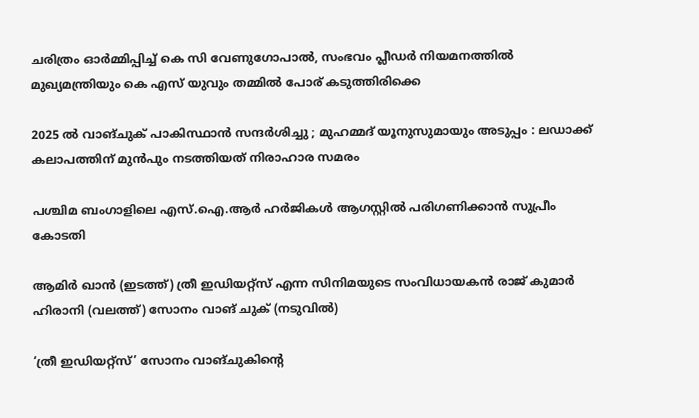ചരിത്രം ഓര്‍മ്മിപ്പിച്ച് കെ സി വേണുഗോപാല്‍, സംഭവം പ്ലീഡര്‍ നിയമനത്തില്‍ മുഖ്യമന്ത്രിയും കെ എസ് യുവും തമ്മില്‍ പോര് കടുത്തിരിക്കെ

2025 ൽ വാങ്ചുക് പാകിസ്ഥാൻ സന്ദർശിച്ചു ; മുഹമ്മദ് യൂനുസുമായും അടുപ്പം : ലഡാക്ക് കലാപത്തിന് മുൻപും നടത്തിയത് നിരാഹാര സമരം

പശ്ചിമ ബംഗാളിലെ എസ്.ഐ.ആര്‍ ഹര്‍ജികള്‍ ആഗസ്റ്റില്‍ പരിഗണിക്കാന്‍ സുപ്രീം കോടതി

ആമിര്‍ ഖാന്‍ (ഇടത്ത്) ത്രീ ഇഡിയറ്റ്സ് എന്ന സിനിമയുടെ സംവിധായകന്‍ രാജ് കുമാര്‍ ഹിരാനി (വലത്ത്) സോനം വാങ് ചുക് (നടുവില്‍)

‘ത്രീ ഇഡിയറ്റ്‌സ്’ സോനം വാങ്‌ചുകിന്റെ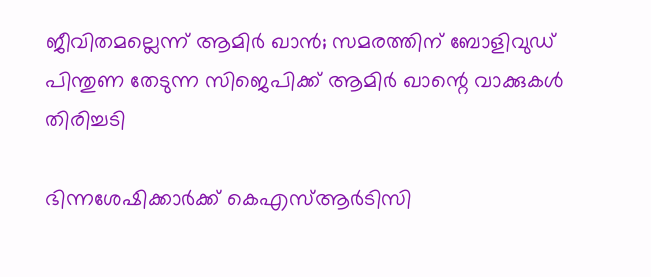ജീവിതമല്ലെന്ന് ആമിര്‍ ഖാന്‍; സമരത്തിന് ബോളിവുഡ് പിന്തുണ തേടുന്ന സിജെപിക്ക് ആമിര്‍ ഖാന്റെ വാക്കുകള്‍ തിരിച്ചടി

ഭിന്നശേഷിക്കാര്‍ക്ക് കെഎസ്ആര്‍ടിസി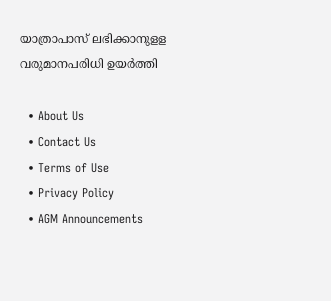യാത്രാപാസ് ലഭിക്കാനുളള വരുമാനപരിധി ഉയര്‍ത്തി

  • About Us
  • Contact Us
  • Terms of Use
  • Privacy Policy
  • AGM Announcements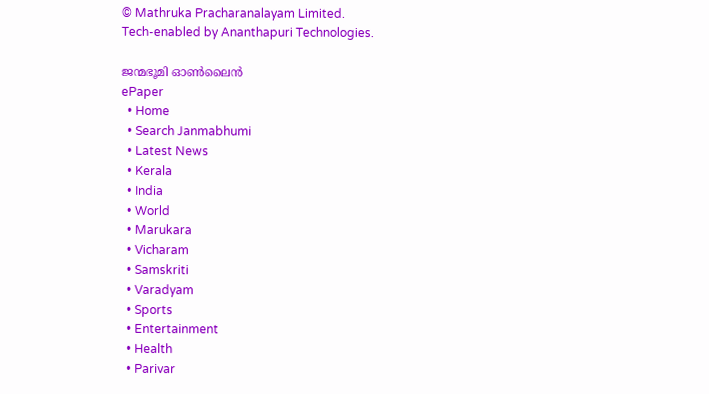© Mathruka Pracharanalayam Limited.
Tech-enabled by Ananthapuri Technologies.

ജന്മഭൂമി ഓണ്‍ലൈന്‍
ePaper
  • Home
  • Search Janmabhumi
  • Latest News
  • Kerala
  • India
  • World
  • Marukara
  • Vicharam
  • Samskriti
  • Varadyam
  • Sports
  • Entertainment
  • Health
  • Parivar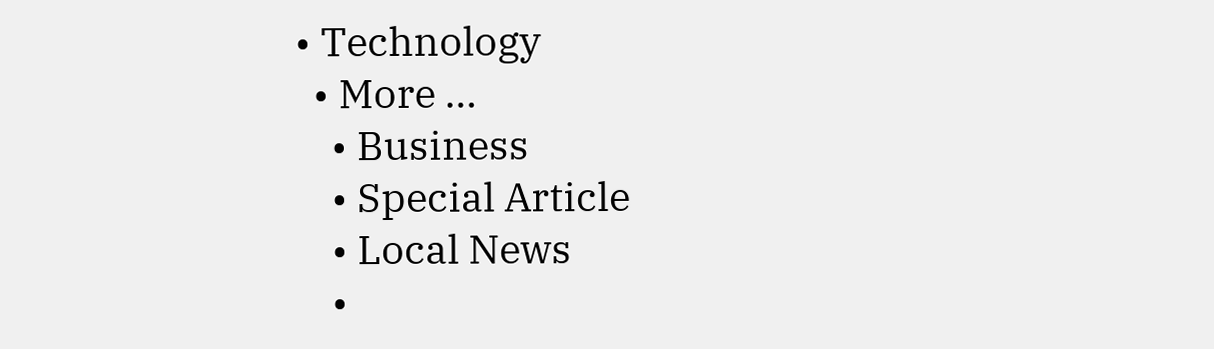• Technology
  • More …
    • Business
    • Special Article
    • Local News
    •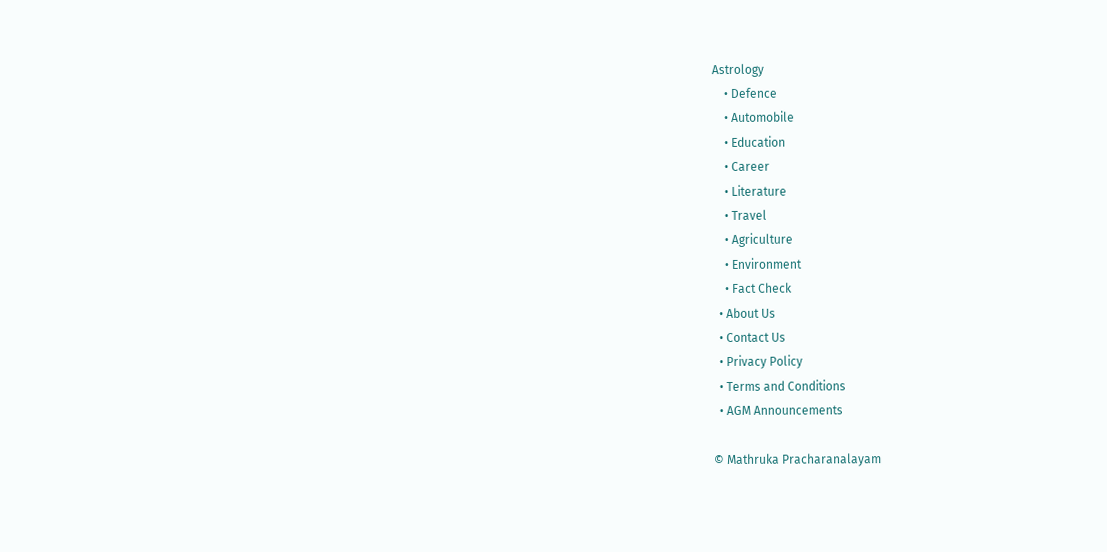Astrology
    • Defence
    • Automobile
    • Education
    • Career
    • Literature
    • Travel
    • Agriculture
    • Environment
    • Fact Check
  • About Us
  • Contact Us
  • Privacy Policy
  • Terms and Conditions
  • AGM Announcements

© Mathruka Pracharanalayam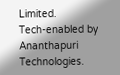Limited.
Tech-enabled by Ananthapuri Technologies.